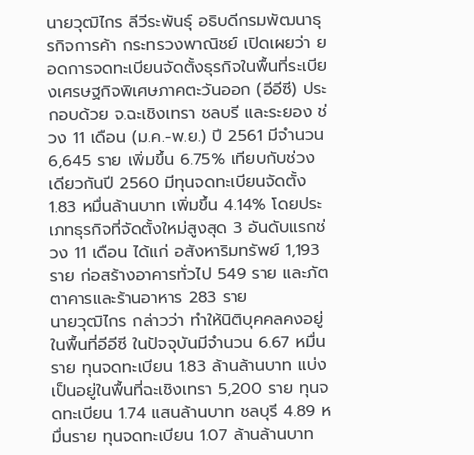นายวุฒิไกร ลีวีระพันธุ์ อธิบดีกรมพัฒนาธุรกิจการค้า กระทรวงพาณิชย์ เปิดเผยว่า ยอดการจดทะเบียนจัดตั้งธุรกิจในพื้นที่ระเบียงเศรษฐกิจพิเศษภาคตะวันออก (อีอีซี) ประกอบด้วย จ.ฉะเชิงเทรา ชลบรี และระยอง ช่วง 11 เดือน (ม.ค.-พ.ย.) ปี 2561 มีจำนวน 6,645 ราย เพิ่มขึ้น 6.75% เทียบกับช่วงเดียวกันปี 2560 มีทุนจดทะเบียนจัดตั้ง 1.83 หมื่นล้านบาท เพิ่มขึ้น 4.14% โดยประเภทธุรกิจที่จัดตั้งใหม่สูงสุด 3 อันดับแรกช่วง 11 เดือน ได้แก่ อสังหาริมทรัพย์ 1,193 ราย ก่อสร้างอาคารทั่วไป 549 ราย และภัตตาคารและร้านอาหาร 283 ราย
นายวุฒิไกร กล่าวว่า ทำให้นิติบุคคลคงอยู่ในพื้นที่อีอีซี ในปัจจุบันมีจำนวน 6.67 หมื่นราย ทุนจดทะเบียน 1.83 ล้านล้านบาท แบ่งเป็นอยู่ในพื้นที่ฉะเชิงเทรา 5,200 ราย ทุนจดทะเบียน 1.74 แสนล้านบาท ชลบุรี 4.89 หมื่นราย ทุนจดทะเบียน 1.07 ล้านล้านบาท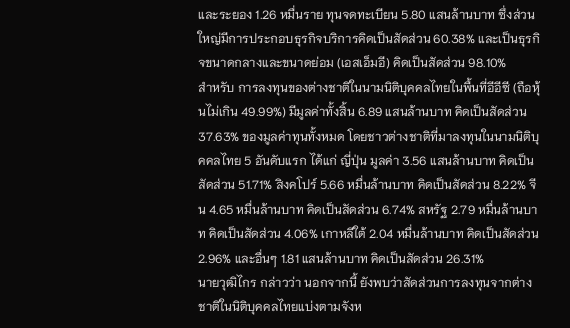และระยอง 1.26 หมื่นราย ทุนจดทะเบียน 5.80 แสนล้านบาท ซึ่งส่วนใหญ่มีการประกอบธุรกิจบริการคิดเป็นสัดส่วน 60.38% และเป็นธุรกิจขนาดกลางและขนาดย่อม (เอสเอ็มอี) คิดเป็นสัดส่วน 98.10%
สำหรับ การลงทุนของต่างชาติในนามนิติบุคคลไทยในพื้นที่อีอีซี (ถือหุ้นไม่เกิน 49.99%) มีมูลค่าทั้งสิ้น 6.89 แสนล้านบาท คิดเป็นสัดส่วน 37.63% ของมูลค่าทุนทั้งหมด โดยชาวต่างชาติที่มาลงทุนในนามนิติบุคคลไทย 5 อันดับแรก ได้แก่ ญี่ปุ่น มูลค่า 3.56 แสนล้านบาท คิดเป็นสัดส่วน 51.71% สิงคโปร์ 5.66 หมื่นล้านบาท คิดเป็นสัดส่วน 8.22% จีน 4.65 หมื่นล้านบาท คิดเป็นสัดส่วน 6.74% สหรัฐ 2.79 หมื่นล้านบาท คิดเป็นสัดส่วน 4.06% เกาหลีใต้ 2.04 หมื่นล้านบาท คิดเป็นสัดส่วน 2.96% และอื่นๆ 1.81 แสนล้านบาท คิดเป็นสัดส่วน 26.31%
นายวุฒิไกร กล่าวว่า นอกจากนี้ ยังพบว่าสัดส่วนการลงทุนจากต่างชาติในนิติบุคคลไทยแบ่งตามจังห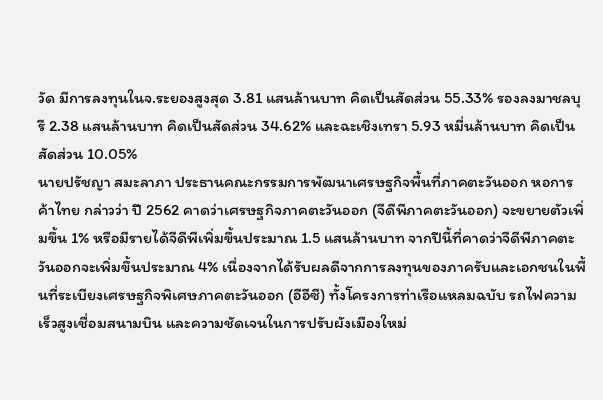วัด มีการลงทุนในจ.ระยองสูงสุด 3.81 แสนล้านบาท คิดเป็นสัดส่วน 55.33% รองลงมาชลบุรี 2.38 แสนล้านบาท คิดเป็นสัดส่วน 34.62% และฉะเชิงเทรา 5.93 หมื่นล้านบาท คิดเป็นสัดส่วน 10.05%
นายปรัชญา สมะลาภา ประธานคณะกรรมการพัฒนาเศรษฐกิจพื้นที่ภาคตะวันออก หอการค้าไทย กล่าวว่า ปี 2562 คาดว่าเศรษฐกิจภาคตะวันออก (จีดีพีภาคตะวันออก) จะขยายตัวเพิ่มขึ้น 1% หรือมีรายได้จีดีพีเพิ่มขึ้นประมาณ 1.5 แสนล้านบาท จากปีนี้ที่คาดว่าจีดีพีภาคตะวันออกจะเพิ่มขึ้นประมาณ 4% เนื่องจากได้รับผลดีจากการลงทุนของภาครับและเอกชนในพื้นที่ระเบียงเศรษฐกิจพิเศษภาคตะวันออก (อีอีซี) ทั้งโครงการท่าเรือแหลมฉบับ รถไฟความเร็วสูงเชื่อมสนามบิน และความชัดเจนในการปรับผังเมืองใหม่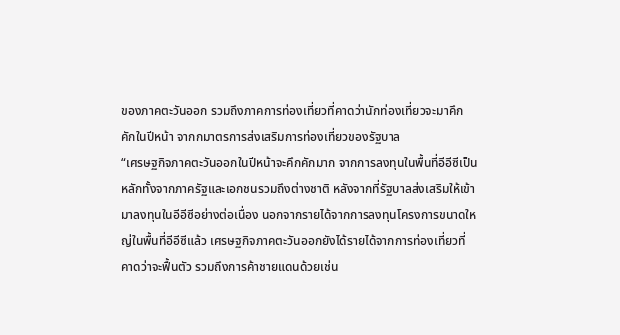ของภาคตะวันออก รวมถึงภาคการท่องเที่ยวที่คาดว่านักท่องเที่ยวจะมาคึกคักในปีหน้า จากกมาตรการส่งเสริมการท่องเที่ยวของรัฐบาล
“เศรษฐกิจภาคตะวันออกในปีหน้าจะคึกคักมาก จากการลงทุนในพื้นที่อีอีซีเป็นหลักทั้งจากภาครัฐและเอกชนรวมถึงต่างชาติ หลังจากที่รัฐบาลส่งเสริมให้เข้ามาลงทุนในอีอีซีอย่างต่อเนื่อง นอกจากรายได้จากการลงทุนโครงการขนาดใหญ่ในพื้นที่อีอีซีแล้ว เศรษฐกิจภาคตะวันออกยังได้รายได้จากการท่องเที่ยวที่คาดว่าจะฟื้นตัว รวมถึงการค้าชายแดนด้วยเช่น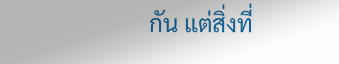กัน แต่สิ่งที่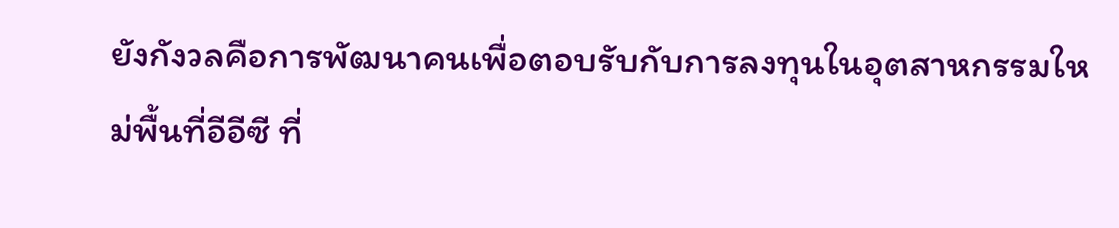ยังกังวลคือการพัฒนาคนเพื่อตอบรับกับการลงทุนในอุตสาหกรรมใหม่พื้นที่อีอีซี ที่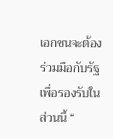เอกชนจะต้องร่วมมือกับรัฐเพื่อรองรับในส่วนนี้ “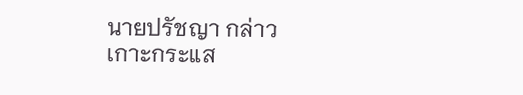นายปรัชญา กล่าว
เกาะกระแส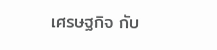เศรษฐกิจ กับ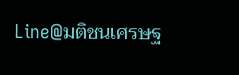Line@มติชนเศรษฐ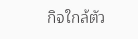กิจใกล้ตัว